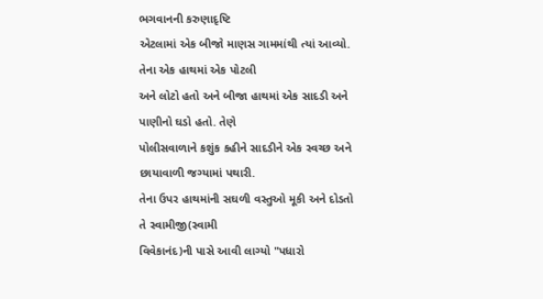ભગવાનની કરુણાદૃષ્ટિ
એટલામાં એક બીજો માણસ ગામમાંથી ત્યાં આવ્યો. તેના એક હાથમાં એક પોટલી
અને લોટો હતો અને બીજા હાથમાં એક સાદડી અને પાણીનો ઘડો હતો. તેણે
પોલીસવાળાને કશુંક કહીને સાદડીને એક સ્વચ્છ અને છાયાવાળી જગ્યામાં પથારી.
તેના ઉપર હાથમાંની સઘળી વસ્તુઓ મૂકી અને દોડતો તે સ્વામીજી(સ્વામી
વિવેકાનંદ)ની પાસે આવી લાગ્યો "પધારો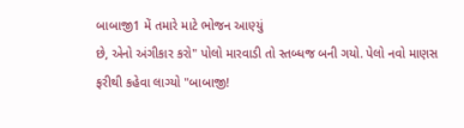બાબાજી1 મેં તમારે માટે ભોજન આણ્યું
છે, એનો અંગીકાર કરો" પોલો મારવાડી તો સ્તબ્ધજ બની ગયો. પેલો નવો માણસ
ફરીથી કહેવા લાગ્યો "બાબાજી!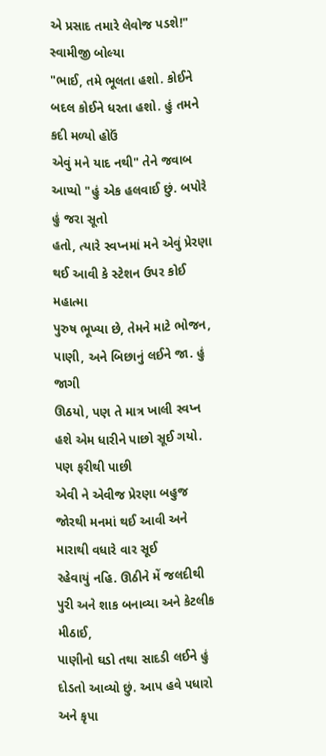એ પ્રસાદ તમારે લેવોજ પડશે!" સ્વામીજી બોલ્યા
"ભાઈ, તમે ભૂલતા હશો. કોઈને બદલ કોઈને ધરતા હશો. હું તમને કદી મળ્યો હોઉં
એવું મને યાદ નથી" તેને જવાબ આપ્યો "હું એક હલવાઈ છું. બપોરે હું જરા સૂતો
હતો, ત્યારે સ્વપ્નમાં મને એવું પ્રેરણા થઈ આવી કે સ્ટેશન ઉપર કોઈ મહાત્મા
પુરુષ ભૂખ્યા છે, તેમને માટે ભોજન, પાણી, અને બિછાનું લઈને જા. હું જાગી
ઊઠયો, પણ તે માત્ર ખાલી સ્વપ્ન હશે એમ ધારીને પાછો સૂઈ ગયો. પણ ફરીથી પાછી
એવી ને એવીજ પ્રેરણા બહુજ જોરથી મનમાં થઈ આવી અને મારાથી વધારે વાર સૂઈ
રહેવાયું નહિ. ઊઠીને મેં જલદીથી પુરી અને શાક બનાવ્યા અને કેટલીક મીઠાઈ,
પાણીનો ઘડો તથા સાદડી લઈને હું દોડતો આવ્યો છું. આપ હવે પધારો અને કૃપા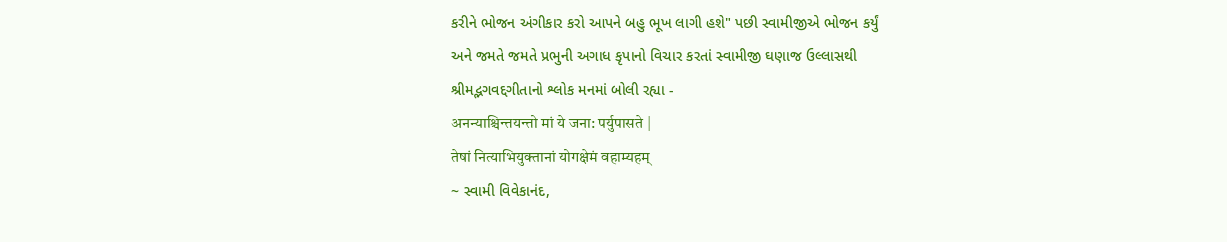કરીને ભોજન અંગીકાર કરો આપને બહુ ભૂખ લાગી હશે" પછી સ્વામીજીએ ભોજન કર્યું
અને જમતે જમતે પ્રભુની અગાધ કૃપાનો વિચાર કરતાં સ્વામીજી ઘણાજ ઉલ્લાસથી
શ્રીમદ્ભગવદ્દગીતાનો શ્લોક મનમાં બોલી રહ્યા -
अनन्याश्चिन्तयन्तो मां ये जना: पर्युपासते |
तेषां नित्याभियुक्तानां योगक्षेमं वहाम्यहम्
~ સ્વામી વિવેકાનંદ,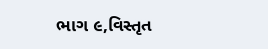ભાગ ૯,વિસ્તૃત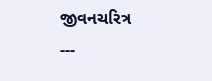જીવનચરિત્ર
---